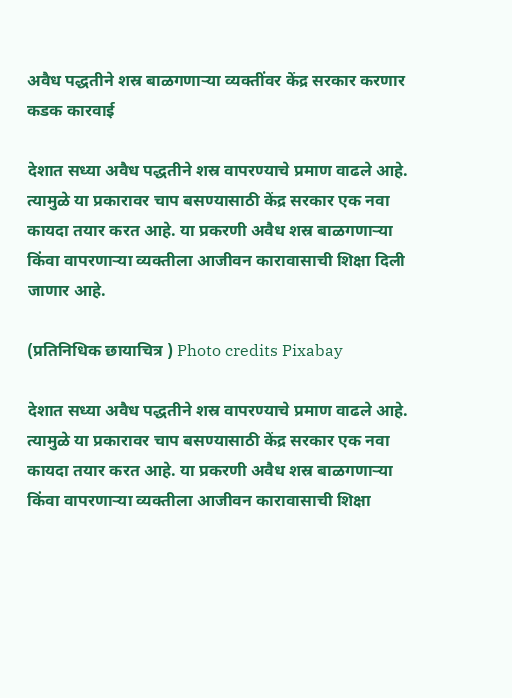अवैध पद्धतीने शस्र बाळगणाऱ्या व्यक्तींवर केंद्र सरकार करणार कडक कारवाई

देशात सध्या अवैध पद्धतीने शस्र वापरण्याचे प्रमाण वाढले आहे. त्यामुळे या प्रकारावर चाप बसण्यासाठी केंद्र सरकार एक नवा कायदा तयार करत आहे. या प्रकरणी अवैध शस्र बाळगणाऱ्या किंवा वापरणाऱ्या व्यक्तीला आजीवन कारावासाची शिक्षा दिली जाणार आहे.

(प्रतिनिधिक छायाचित्र ) Photo credits Pixabay

देशात सध्या अवैध पद्धतीने शस्र वापरण्याचे प्रमाण वाढले आहे. त्यामुळे या प्रकारावर चाप बसण्यासाठी केंद्र सरकार एक नवा कायदा तयार करत आहे. या प्रकरणी अवैध शस्र बाळगणाऱ्या किंवा वापरणाऱ्या व्यक्तीला आजीवन कारावासाची शिक्षा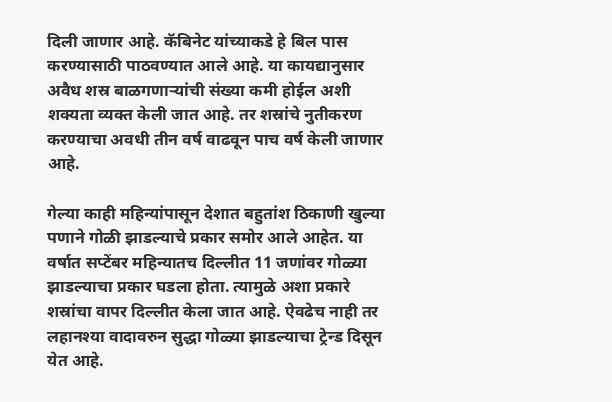दिली जाणार आहे. कॅबिनेट यांच्याकडे हे बिल पास करण्यासाठी पाठवण्यात आले आहे. या कायद्यानुसार अवैध शस्र बाळगणाऱ्यांची संख्या कमी होईल अशी शक्यता व्यक्त केली जात आहे. तर शस्रांचे नुतीकरण करण्याचा अवधी तीन वर्ष वाढवून पाच वर्ष केली जाणार आहे.

गेल्या काही महिन्यांपासून देशात बहुतांश ठिकाणी खुल्या पणाने गोळी झाडल्याचे प्रकार समोर आले आहेत. या वर्षात सप्टेंबर महिन्यातच दिल्लीत 11 जणांवर गोळ्या झाडल्याचा प्रकार घडला होता. त्यामुळे अशा प्रकारे शस्रांचा वापर दिल्लीत केला जात आहे. ऐवढेच नाही तर लहानश्या वादावरुन सुद्धा गोळ्या झाडल्याचा ट्रेन्ड दिसून येत आहे.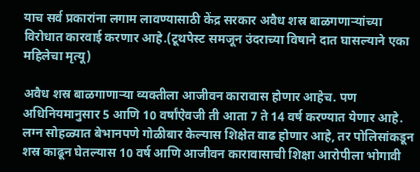याच सर्व प्रकारांना लगाम लावण्यासाठी केंद्र सरकार अवैध शस्र बाळगणाऱ्यांच्या विरोधात कारवाई करणार आहे.(टूथपेस्ट समजून उंदराच्या विषाने दात घासल्याने एका महिलेचा मृत्यू)

अवैध शस्र बाळगाणाऱ्या व्यक्तीला आजीवन कारावास होणार आहेच. पण अधिनियमानुसार 5 आणि 10 वर्षांऐवजी ती आता 7 ते 14 वर्ष करण्यात येणार आहे. लग्न सोहळ्यात बेभानपणे गोळीबार केल्यास शिक्षेत वाढ होणार आहे, तर पोलिसांकडून शस्र काढून घेतल्यास 10 वर्ष आणि आजीवन कारावासाची शिक्षा आरोपीला भोगावी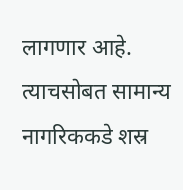लागणार आहे. त्याचसोबत सामान्य नागरिककडे शस्र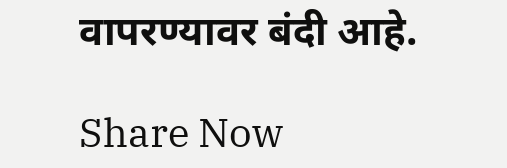वापरण्यावर बंदी आहे.

Share Now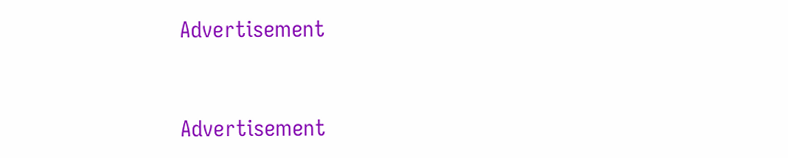Advertisement


Advertisement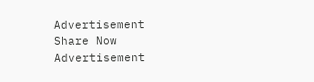Advertisement
Share Now
Advertisement